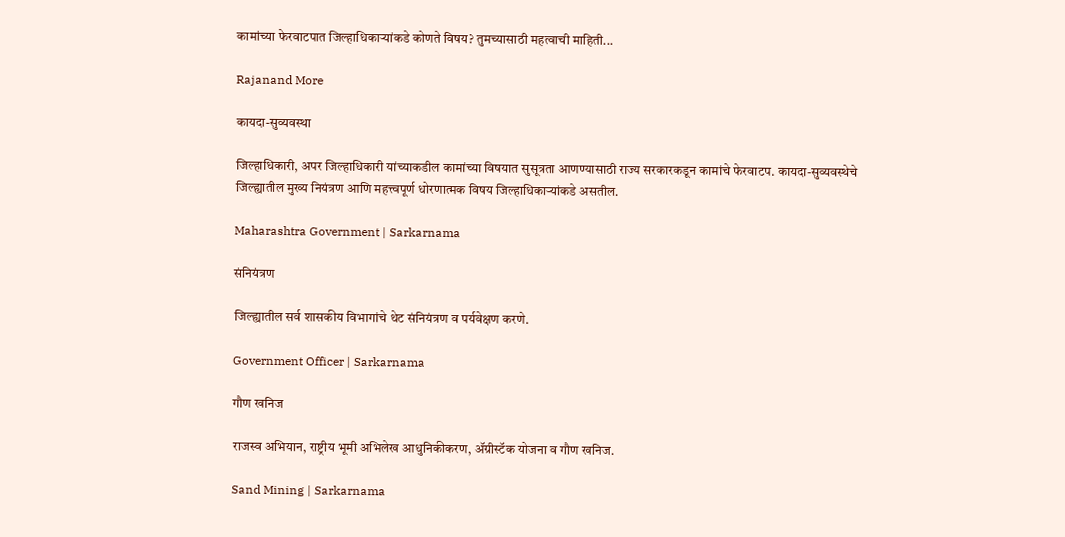कामांच्या फेरवाटपात जिल्हाधिकाऱ्यांकडे कोणते विषय? तुमच्यासाठी महत्वाची माहिती...

Rajanand More

कायदा-सुव्यवस्था

जिल्हाधिकारी, अपर जिल्हाधिकारी यांच्याकडील कामांच्या विषयात सुसूत्रता आणण्यासाठी राज्य सरकारकडून कामांचे फेरवाटप. कायदा-सुव्यवस्थेचे जिल्ह्यातील मुख्य नियंत्रण आणि महत्त्वपूर्ण धोरणात्मक विषय जिल्हाधिकाऱ्यांकडे असतील.

Maharashtra Government | Sarkarnama

संनियंत्रण

जिल्ह्यातील सर्व शासकीय विभागांचे थेट संनियंत्रण व पर्यवेक्षण करणे.

Government Officer | Sarkarnama

गौण खनिज

राजस्व अभियान, राष्ट्रीय भूमी अभिलेख आधुनिकीकरण, ॲग्रीस्टॅक योजना व गौण खनिज.

Sand Mining | Sarkarnama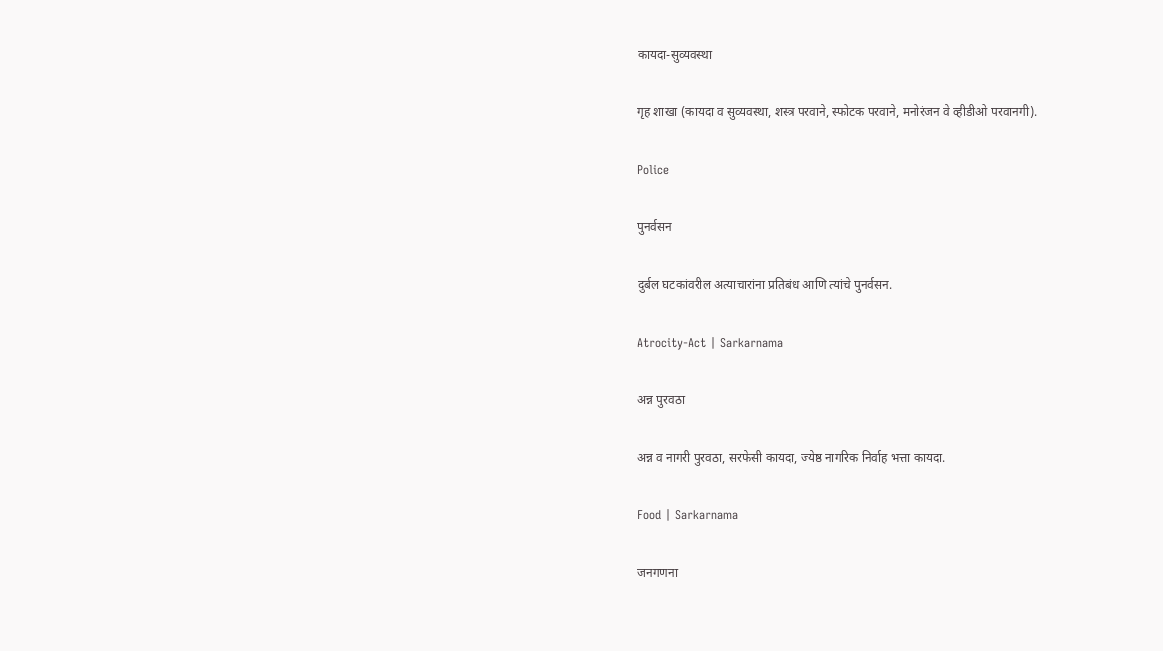कायदा-सुव्यवस्था

गृह शाखा (कायदा व सुव्यवस्था, शस्त्र परवाने, स्फोटक परवाने, मनोरंजन वे व्हीडीओ परवानगी).

Police

पुनर्वसन

दुर्बल घटकांवरील अत्याचारांना प्रतिबंध आणि त्यांचे पुनर्वसन.

Atrocity-Act | Sarkarnama

अन्न पुरवठा

अन्न व नागरी पुरवठा, सरफेसी कायदा, ज्येष्ठ नागरिक निर्वाह भत्ता कायदा.

Food | Sarkarnama

जनगणना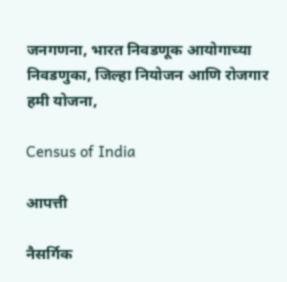जनगणना, भारत निवडणूक आयोगाच्या निवडणुका, जिल्हा नियोजन आणि रोजगार हमी योजना,

Census of India

आपत्ती

नैसर्गिक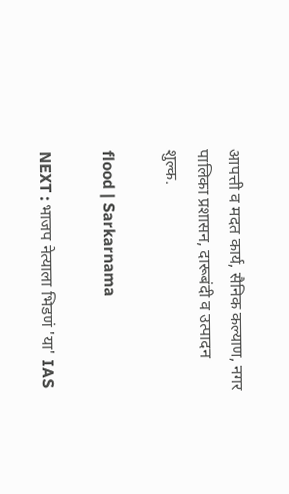आपत्ती व मदत कार्य, सैनिक कल्याण, नगर पालिका प्रशासन, दारूबंदी व उत्पादन शुल्क.

flood | Sarkarnama

NEXT : भाजप नेत्याला भिडणं 'या' IAS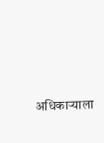अधिकाऱ्याला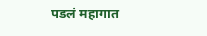पडलं महागात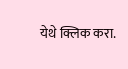येथे क्लिक करा.